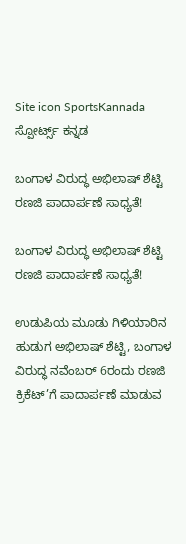Site icon SportsKannada ಸ್ಪೋರ್ಟ್ಸ್ ಕನ್ನಡ

ಬಂಗಾಳ ವಿರುದ್ಧ ಅಭಿಲಾಷ್ ಶೆಟ್ಟಿ ರಣಜಿ ಪಾದಾರ್ಪಣೆ ಸಾಧ್ಯತೆ!

ಬಂಗಾಳ ವಿರುದ್ಧ ಅಭಿಲಾಷ್ ಶೆಟ್ಟಿ ರಣಜಿ ಪಾದಾರ್ಪಣೆ ಸಾಧ್ಯತೆ!

ಉಡುಪಿಯ ಮೂಡು ಗಿಳಿಯಾರಿನ ಹುಡುಗ ಅಭಿಲಾಷ್ ಶೆಟ್ಟಿ, ಬಂಗಾಳ ವಿರುದ್ಧ ನವೆಂಬರ್ 6ರಂದು ರಣಜಿ ಕ್ರಿಕೆಟ್’ಗೆ ಪಾದಾರ್ಪಣೆ ಮಾಡುವ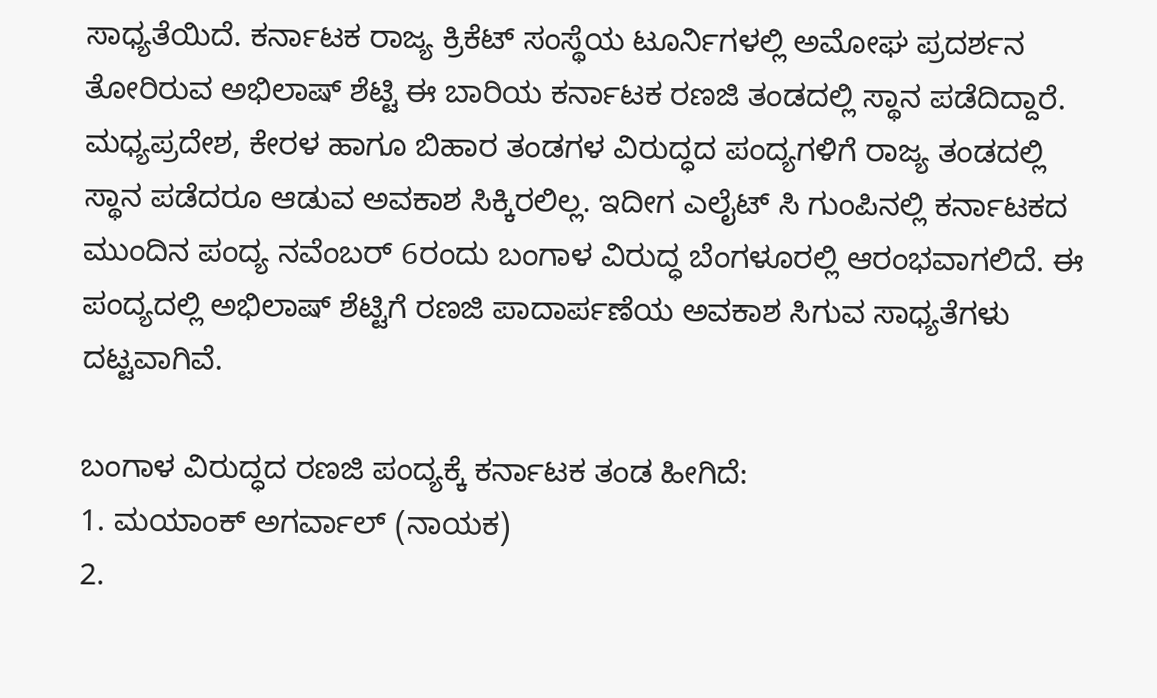ಸಾಧ್ಯತೆಯಿದೆ. ಕರ್ನಾಟಕ ರಾಜ್ಯ ಕ್ರಿಕೆಟ್ ಸಂಸ್ಥೆಯ ಟೂರ್ನಿಗಳಲ್ಲಿ ಅಮೋಘ ಪ್ರದರ್ಶನ ತೋರಿರುವ ಅಭಿಲಾಷ್ ಶೆಟ್ಟಿ ಈ ಬಾರಿಯ ಕರ್ನಾಟಕ ರಣಜಿ ತಂಡದಲ್ಲಿ ಸ್ಥಾನ ಪಡೆದಿದ್ದಾರೆ. ಮಧ್ಯಪ್ರದೇಶ, ಕೇರಳ ಹಾಗೂ ಬಿಹಾರ ತಂಡಗಳ ವಿರುದ್ಧದ ಪಂದ್ಯಗಳಿಗೆ ರಾಜ್ಯ ತಂಡದಲ್ಲಿ ಸ್ಥಾನ ಪಡೆದರೂ ಆಡುವ ಅವಕಾಶ ಸಿಕ್ಕಿರಲಿಲ್ಲ. ಇದೀಗ ಎಲೈಟ್ ಸಿ ಗುಂಪಿನಲ್ಲಿ ಕರ್ನಾಟಕದ ಮುಂದಿನ ಪಂದ್ಯ ನವೆಂಬರ್ 6ರಂದು ಬಂಗಾಳ ವಿರುದ್ಧ ಬೆಂಗಳೂರಲ್ಲಿ ಆರಂಭವಾಗಲಿದೆ. ಈ ಪಂದ್ಯದಲ್ಲಿ ಅಭಿಲಾಷ್ ಶೆಟ್ಟಿಗೆ ರಣಜಿ ಪಾದಾರ್ಪಣೆಯ ಅವಕಾಶ ಸಿಗುವ ಸಾಧ್ಯತೆಗಳು ದಟ್ಟವಾಗಿವೆ.

ಬಂಗಾಳ ವಿರುದ್ಧದ ರಣಜಿ ಪಂದ್ಯಕ್ಕೆ ಕರ್ನಾಟಕ ತಂಡ ಹೀಗಿದೆ:
1. ಮಯಾಂಕ್ ಅಗರ್ವಾಲ್ (ನಾಯಕ)
2.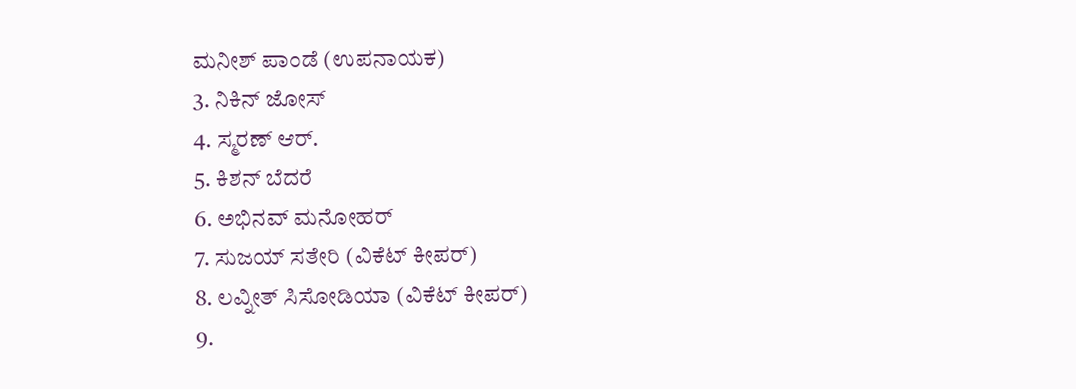ಮನೀಶ್ ಪಾಂಡೆ (ಉಪನಾಯಕ)
3. ನಿಕಿನ್ ಜೋಸ್
4. ಸ್ಮರಣ್ ಆರ್.
5. ಕಿಶನ್ ಬೆದರೆ
6. ಅಭಿನವ್ ಮನೋಹರ್
7. ಸುಜಯ್ ಸತೇರಿ (ವಿಕೆಟ್ ಕೀಪರ್)
8. ಲವ್ನೀತ್ ಸಿಸೋಡಿಯಾ (ವಿಕೆಟ್ ಕೀಪರ್)
9.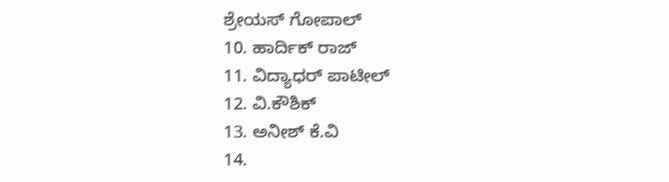ಶ್ರೇಯಸ್ ಗೋಪಾಲ್
10. ಹಾರ್ದಿಕ್ ರಾಜ್
11. ವಿದ್ಯಾಧರ್ ಪಾಟೀಲ್
12. ವಿ.ಕೌಶಿಕ್
13. ಅನೀಶ್ ಕೆ.ವಿ
14.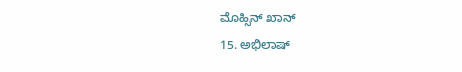ಮೊಹ್ಸಿನ್ ಖಾನ್
15. ಅಭಿಲಾಷ್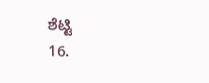ಶೆಟ್ಟಿ
16.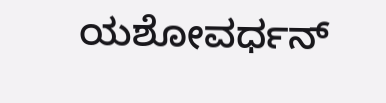ಯಶೋವರ್ಧನ್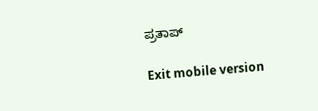ಪ್ರತಾಪ್

Exit mobile version